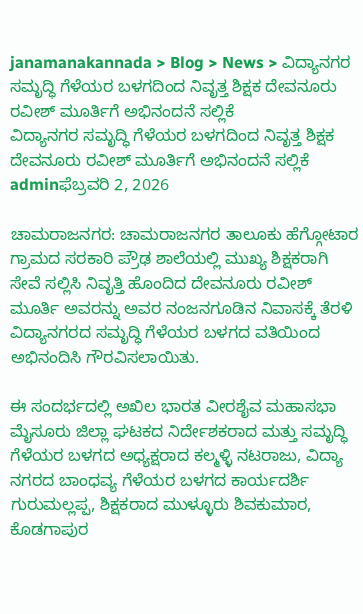janamanakannada > Blog > News > ವಿದ್ಯಾನಗರ ಸಮೃದ್ಧಿ ಗೆಳೆಯರ ಬಳಗದಿಂದ ನಿವೃತ್ತ ಶಿಕ್ಷಕ ದೇವನೂರು ರವೀಶ್ ಮೂರ್ತಿಗೆ ಅಭಿನಂದನೆ ಸಲ್ಲಿಕೆ
ವಿದ್ಯಾನಗರ ಸಮೃದ್ಧಿ ಗೆಳೆಯರ ಬಳಗದಿಂದ ನಿವೃತ್ತ ಶಿಕ್ಷಕ ದೇವನೂರು ರವೀಶ್ ಮೂರ್ತಿಗೆ ಅಭಿನಂದನೆ ಸಲ್ಲಿಕೆ
adminಫೆಬ್ರವರಿ 2, 2026

ಚಾಮರಾಜನಗರ: ಚಾಮರಾಜನಗರ ತಾಲೂಕು ಹೆಗ್ಗೋಟಾರ ಗ್ರಾಮದ ಸರಕಾರಿ ಪ್ರೌಢ ಶಾಲೆಯಲ್ಲಿ ಮುಖ್ಯ ಶಿಕ್ಷಕರಾಗಿ ಸೇವೆ ಸಲ್ಲಿಸಿ ನಿವೃತ್ತಿ ಹೊಂದಿದ ದೇವನೂರು ರವೀಶ್ ಮೂರ್ತಿ ಅವರನ್ನು ಅವರ ನಂಜನಗೂಡಿನ ನಿವಾಸಕ್ಕೆ ತೆರಳಿ ವಿದ್ಯಾನಗರದ ಸಮೃದ್ಧಿ ಗೆಳೆಯರ ಬಳಗದ ವತಿಯಿಂದ ಅಭಿನಂದಿಸಿ ಗೌರವಿಸಲಾಯಿತು.

ಈ ಸಂದರ್ಭದಲ್ಲಿ ಅಖಿಲ ಭಾರತ ವೀರಶೈವ ಮಹಾಸಭಾ ಮೈಸೂರು ಜಿಲ್ಲಾ ಘಟಕದ ನಿರ್ದೇಶಕರಾದ ಮತ್ತು ಸಮೃದ್ಧಿ ಗೆಳೆಯರ ಬಳಗದ ಅಧ್ಯಕ್ಷರಾದ ಕಲ್ಮಳ್ಳಿ ನಟರಾಜು, ವಿದ್ಯಾ ನಗರದ ಬಾಂಧವ್ಯ ಗೆಳೆಯರ ಬಳಗದ ಕಾರ್ಯದರ್ಶಿ ಗುರುಮಲ್ಲಪ್ಪ, ಶಿಕ್ಷಕರಾದ ಮುಳ್ಳೂರು ಶಿವಕುಮಾರ, ಕೊಡಗಾಪುರ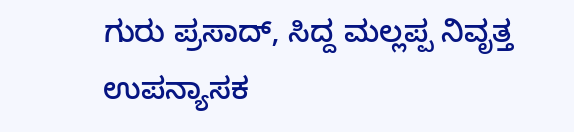ಗುರು ಪ್ರಸಾದ್, ಸಿದ್ದ ಮಲ್ಲಪ್ಪ ನಿವೃತ್ತ ಉಪನ್ಯಾಸಕ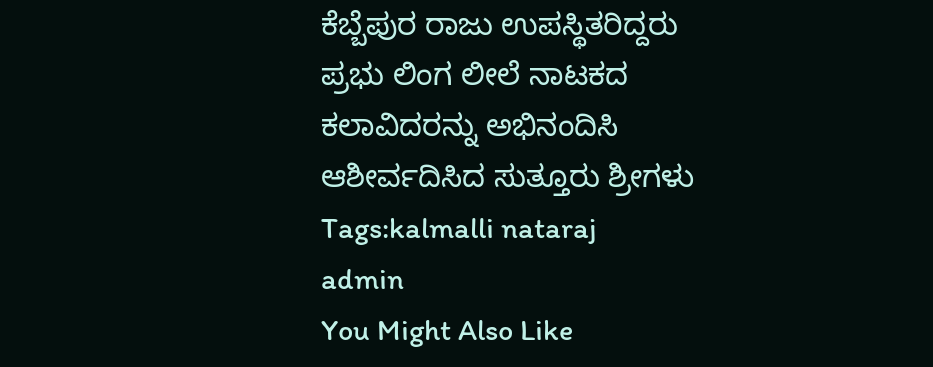ಕೆಬ್ಬೆಪುರ ರಾಜು ಉಪಸ್ಥಿತರಿದ್ದರು
ಪ್ರಭು ಲಿಂಗ ಲೀಲೆ ನಾಟಕದ ಕಲಾವಿದರನ್ನು ಅಭಿನಂದಿಸಿ ಆಶೀರ್ವದಿಸಿದ ಸುತ್ತೂರು ಶ್ರೀಗಳು
Tags:kalmalli nataraj
admin
You Might Also Like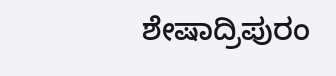ಶೇಷಾದ್ರಿಪುರಂ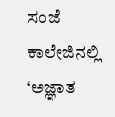ಸಂಜೆ ಕಾಲೇಜಿನಲ್ಲಿ ‘ಅಜ್ಞಾತ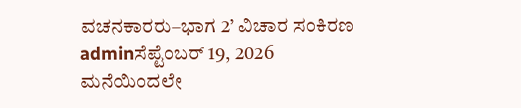ವಚನಕಾರರು–ಭಾಗ 2’ ವಿಚಾರ ಸಂಕಿರಣ
adminಸೆಪ್ಟೆಂಬರ್ 19, 2026
ಮನೆಯಿಂದಲೇ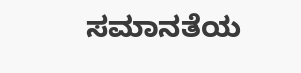ಸಮಾನತೆಯ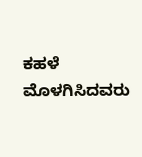ಕಹಳೆ ಮೊಳಗಿಸಿದವರು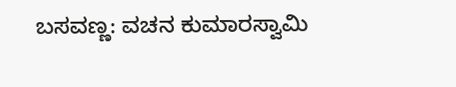ಬಸವಣ್ಣ: ವಚನ ಕುಮಾರಸ್ವಾಮಿ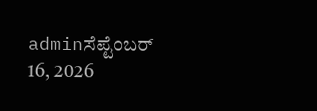adminಸೆಪ್ಟೆಂಬರ್ 16, 2026